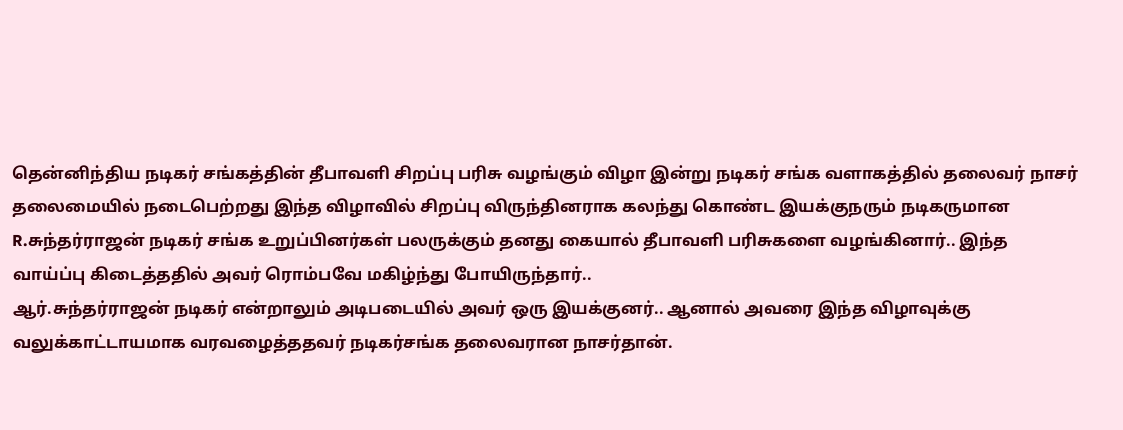தென்னிந்திய நடிகர் சங்கத்தின் தீபாவளி சிறப்பு பரிசு வழங்கும் விழா இன்று நடிகர் சங்க வளாகத்தில் தலைவர் நாசர் தலைமையில் நடைபெற்றது இந்த விழாவில் சிறப்பு விருந்தினராக கலந்து கொண்ட இயக்குநரும் நடிகருமான R.சுந்தர்ராஜன் நடிகர் சங்க உறுப்பினர்கள் பலருக்கும் தனது கையால் தீபாவளி பரிசுகளை வழங்கினார்.. இந்த வாய்ப்பு கிடைத்ததில் அவர் ரொம்பவே மகிழ்ந்து போயிருந்தார்..
ஆர்.சுந்தர்ராஜன் நடிகர் என்றாலும் அடிபடையில் அவர் ஒரு இயக்குனர்.. ஆனால் அவரை இந்த விழாவுக்கு வலுக்காட்டாயமாக வரவழைத்ததவர் நடிகர்சங்க தலைவரான நாசர்தான்.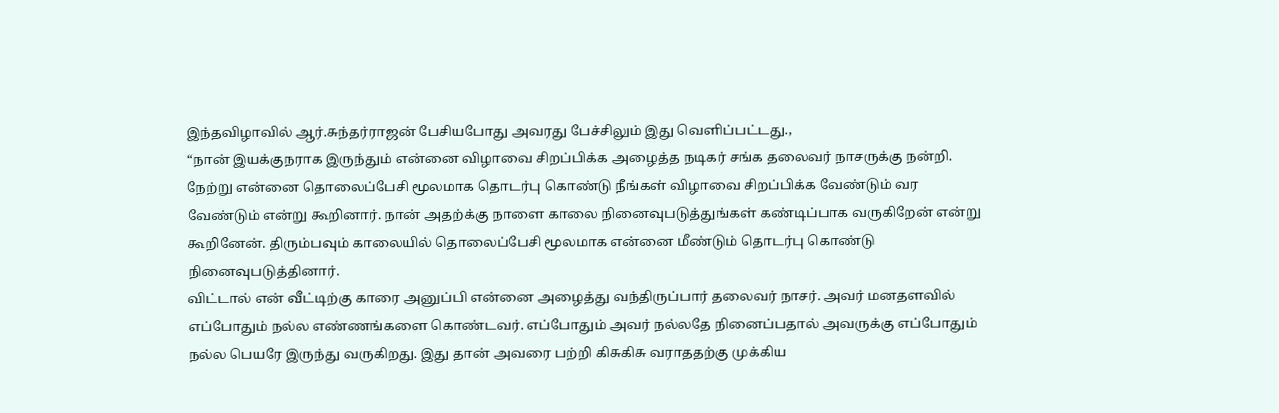இந்தவிழாவில் ஆர்.சுந்தர்ராஜன் பேசியபோது அவரது பேச்சிலும் இது வெளிப்பட்டது.,
“நான் இயக்குநராக இருந்தும் என்னை விழாவை சிறப்பிக்க அழைத்த நடிகர் சங்க தலைவர் நாசருக்கு நன்றி. நேற்று என்னை தொலைப்பேசி மூலமாக தொடர்பு கொண்டு நீங்கள் விழாவை சிறப்பிக்க வேண்டும் வர வேண்டும் என்று கூறினார். நான் அதற்க்கு நாளை காலை நினைவுபடுத்துங்கள் கண்டிப்பாக வருகிறேன் என்று கூறினேன். திரும்பவும் காலையில் தொலைப்பேசி மூலமாக என்னை மீண்டும் தொடர்பு கொண்டு நினைவுபடுத்தினார்.
விட்டால் என் வீட்டிற்கு காரை அனுப்பி என்னை அழைத்து வந்திருப்பார் தலைவர் நாசர். அவர் மனதளவில் எப்போதும் நல்ல எண்ணங்களை கொண்டவர். எப்போதும் அவர் நல்லதே நினைப்பதால் அவருக்கு எப்போதும் நல்ல பெயரே இருந்து வருகிறது. இது தான் அவரை பற்றி கிசுகிசு வராததற்கு முக்கிய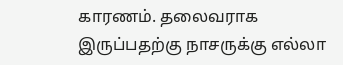காரணம். தலைவராக இருப்பதற்கு நாசருக்கு எல்லா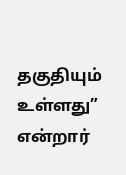தகுதியும் உள்ளது” என்றார்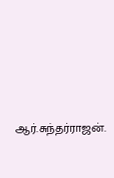ஆர்.சுந்தர்ராஜன்.